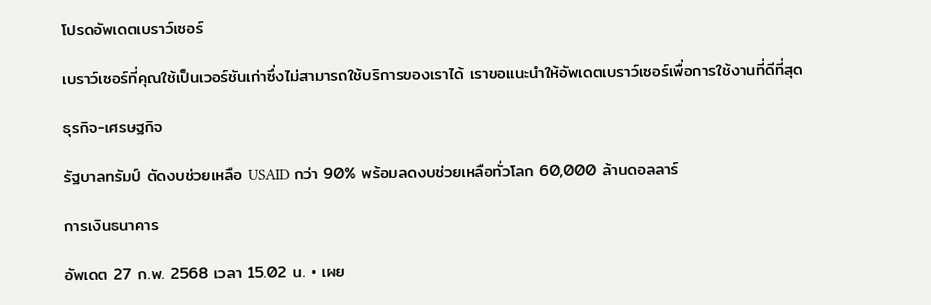โปรดอัพเดตเบราว์เซอร์

เบราว์เซอร์ที่คุณใช้เป็นเวอร์ชันเก่าซึ่งไม่สามารถใช้บริการของเราได้ เราขอแนะนำให้อัพเดตเบราว์เซอร์เพื่อการใช้งานที่ดีที่สุด

ธุรกิจ-เศรษฐกิจ

รัฐบาลทรัมป์ ตัดงบช่วยเหลือ USAID กว่า 90% พร้อมลดงบช่วยเหลือทั่วโลก 60,000 ล้านดอลลาร์

การเงินธนาคาร

อัพเดต 27 ก.พ. 2568 เวลา 15.02 น. • เผย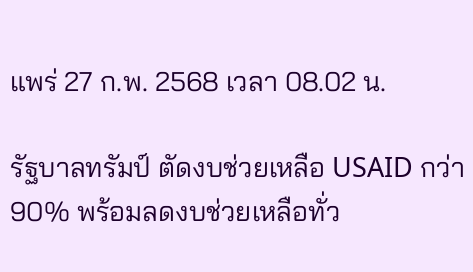แพร่ 27 ก.พ. 2568 เวลา 08.02 น.

รัฐบาลทรัมป์ ตัดงบช่วยเหลือ USAID กว่า 90% พร้อมลดงบช่วยเหลือทั่ว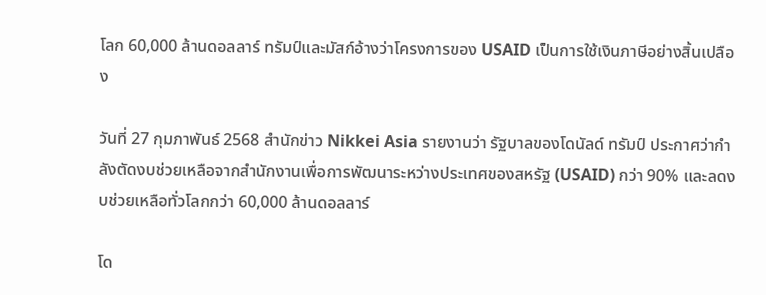โลก 60,000 ล้านดอลลาร์ ทรัมป์และมัสก์อ้างว่าโครงการของ USAID เป็นการใช้เงินภาษีอย่างสิ้นเปลือง

วันที่ 27 กุมภาพันธ์ 2568 สำนักข่าว Nikkei Asia รายงานว่า รัฐบาลของโดนัลด์ ทรัมป์ ประกาศว่ากำลังตัดงบช่วยเหลือจากสำนักงานเพื่อการพัฒนาระหว่างประเทศของสหรัฐ (USAID) กว่า 90% และลดงบช่วยเหลือทั่วโลกกว่า 60,000 ล้านดอลลาร์

โด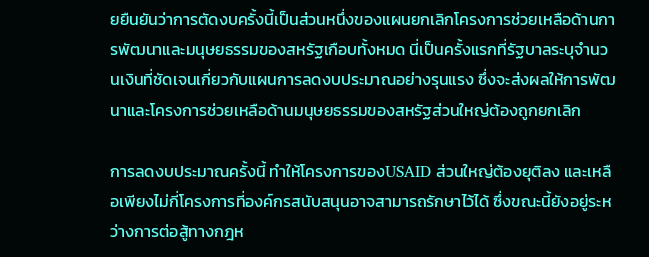ยยืนยันว่าการตัดงบครั้งนี้เป็นส่วนหนึ่งของแผนยกเลิกโครงการช่วยเหลือด้านการพัฒนาและมนุษยธรรมของสหรัฐเกือบทั้งหมด นี่เป็นครั้งแรกที่รัฐบาลระบุจำนวนเงินที่ชัดเจนเกี่ยวกับแผนการลดงบประมาณอย่างรุนแรง ซึ่งจะส่งผลให้การพัฒนาและโครงการช่วยเหลือด้านมนุษยธรรมของสหรัฐส่วนใหญ่ต้องถูกยกเลิก

การลดงบประมาณครั้งนี้ ทำให้โครงการของUSAID ส่วนใหญ่ต้องยุติลง และเหลือเพียงไม่กี่โครงการที่องค์กรสนับสนุนอาจสามารถรักษาไว้ได้ ซึ่งขณะนี้ยังอยู่ระหว่างการต่อสู้ทางกฎห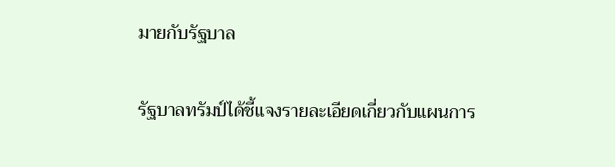มายกับรัฐบาล

รัฐบาลทรัมป์ได้ชี้แจงรายละเอียดเกี่ยวกับแผนการ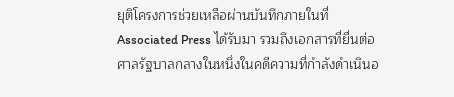ยุติโครงการช่วยเหลือผ่านบันทึกภายในที่ Associated Press ได้รับมา รวมถึงเอกสารที่ยื่นต่อศาลรัฐบาลกลางในหนึ่งในคดีความที่กำลังดำเนินอ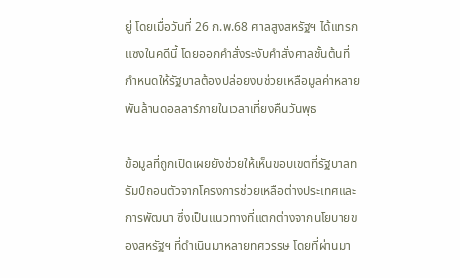ยู่ โดยเมื่อวันที่ 26 ก.พ.68 ศาลสูงสหรัฐฯ ได้แทรกแซงในคดีนี้ โดยออกคำสั่งระงับคำสั่งศาลชั้นต้นที่กำหนดให้รัฐบาลต้องปล่อยงบช่วยเหลือมูลค่าหลายพันล้านดอลลาร์ภายในเวลาเที่ยงคืนวันพุธ

ข้อมูลที่ถูกเปิดเผยยังช่วยให้เห็นขอบเขตที่รัฐบาลทรัมป์ถอนตัวจากโครงการช่วยเหลือต่างประเทศและการพัฒนา ซึ่งเป็นแนวทางที่แตกต่างจากนโยบายของสหรัฐฯ ที่ดำเนินมาหลายทศวรรษ โดยที่ผ่านมา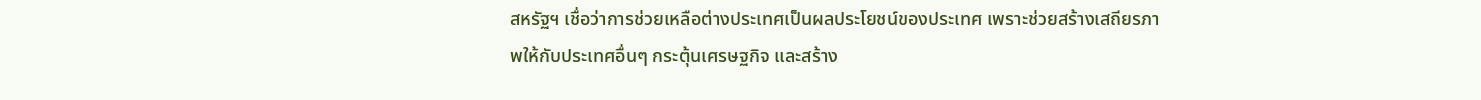สหรัฐฯ เชื่อว่าการช่วยเหลือต่างประเทศเป็นผลประโยชน์ของประเทศ เพราะช่วยสร้างเสถียรภาพให้กับประเทศอื่นๆ กระตุ้นเศรษฐกิจ และสร้าง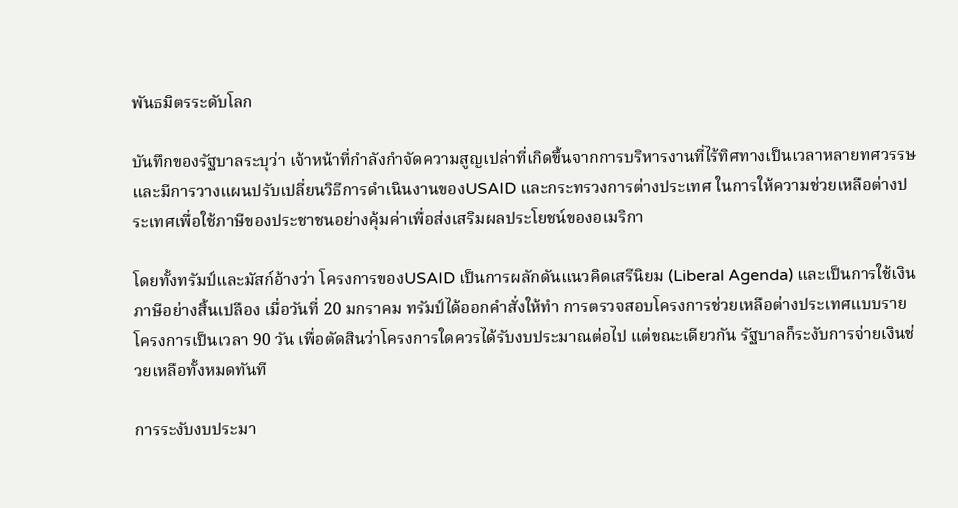พันธมิตรระดับโลก

บันทึกของรัฐบาลระบุว่า เจ้าหน้าที่กำลังกำจัดความสูญเปล่าที่เกิดขึ้นจากการบริหารงานที่ไร้ทิศทางเป็นเวลาหลายทศวรรษ และมีการวางแผนปรับเปลี่ยนวิธีการดำเนินงานของUSAID และกระทรวงการต่างประเทศ ในการให้ความช่วยเหลือต่างประเทศเพื่อใช้ภาษีของประชาชนอย่างคุ้มค่าเพื่อส่งเสริมผลประโยชน์ของอเมริกา

โดยทั้งทรัมป์และมัสก์อ้างว่า โครงการของUSAID เป็นการผลักดันแนวคิดเสรีนิยม (Liberal Agenda) และเป็นการใช้เงินภาษีอย่างสิ้นเปลือง เมื่อวันที่ 20 มกราคม ทรัมป์ได้ออกคำสั่งให้ทำ การตรวจสอบโครงการช่วยเหลือต่างประเทศแบบรายโครงการเป็นเวลา 90 วัน เพื่อตัดสินว่าโครงการใดควรได้รับงบประมาณต่อไป แต่ขณะเดียวกัน รัฐบาลก็ระงับการจ่ายเงินช่วยเหลือทั้งหมดทันที

การระงับงบประมา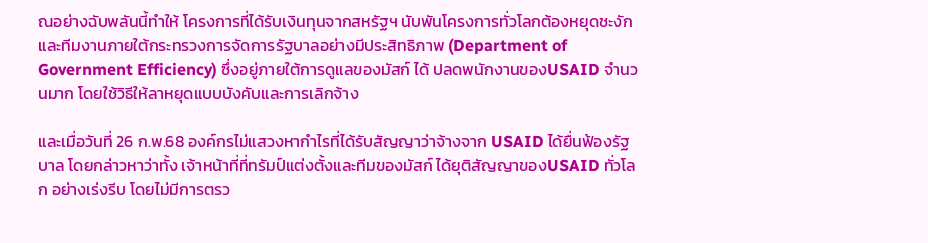ณอย่างฉับพลันนี้ทำให้ โครงการที่ได้รับเงินทุนจากสหรัฐฯ นับพันโครงการทั่วโลกต้องหยุดชะงัก และทีมงานภายใต้กระทรวงการจัดการรัฐบาลอย่างมีประสิทธิภาพ (Department of Government Efficiency) ซึ่งอยู่ภายใต้การดูแลของมัสก์ ได้ ปลดพนักงานของUSAID จำนวนมาก โดยใช้วิธีให้ลาหยุดแบบบังคับและการเลิกจ้าง

และเมื่อวันที่ 26 ก.พ.68 องค์กรไม่แสวงหากำไรที่ได้รับสัญญาว่าจ้างจาก USAID ได้ยื่นฟ้องรัฐบาล โดยกล่าวหาว่าทั้ง เจ้าหน้าที่ที่ทรัมป์แต่งตั้งและทีมของมัสก์ ได้ยุติสัญญาของUSAID ทั่วโลก อย่างเร่งรีบ โดยไม่มีการตรว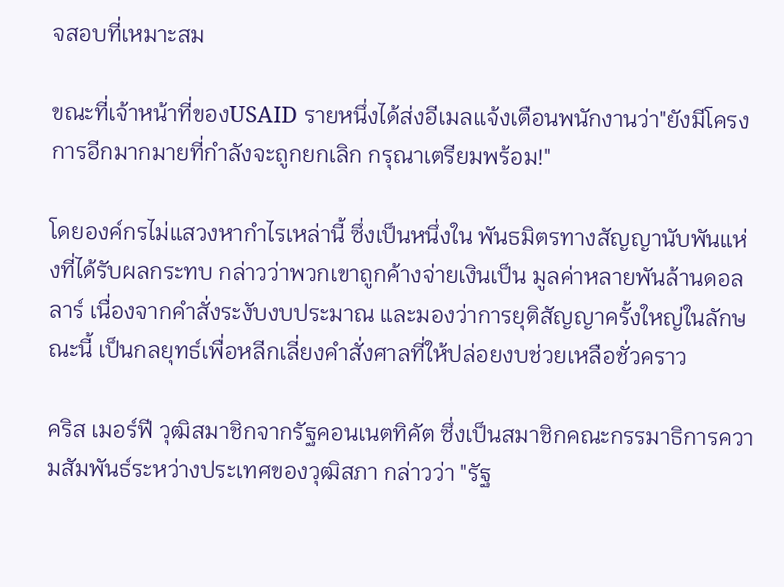จสอบที่เหมาะสม

ขณะที่เจ้าหน้าที่ของUSAID รายหนึ่งได้ส่งอีเมลแจ้งเตือนพนักงานว่า"ยังมีโครงการอีกมากมายที่กำลังจะถูกยกเลิก กรุณาเตรียมพร้อม!"

โดยองค์กรไม่แสวงหากำไรเหล่านี้ ซึ่งเป็นหนึ่งใน พันธมิตรทางสัญญานับพันแห่งที่ได้รับผลกระทบ กล่าวว่าพวกเขาถูกค้างจ่ายเงินเป็น มูลค่าหลายพันล้านดอลลาร์ เนื่องจากคำสั่งระงับงบประมาณ และมองว่าการยุติสัญญาครั้งใหญ่ในลักษณะนี้ เป็นกลยุทธ์เพื่อหลีกเลี่ยงคำสั่งศาลที่ให้ปล่อยงบช่วยเหลือชั่วคราว

คริส เมอร์ฟี วุฒิสมาชิกจากรัฐคอนเนตทิคัต ซึ่งเป็นสมาชิกคณะกรรมาธิการความสัมพันธ์ระหว่างประเทศของวุฒิสภา กล่าวว่า "รัฐ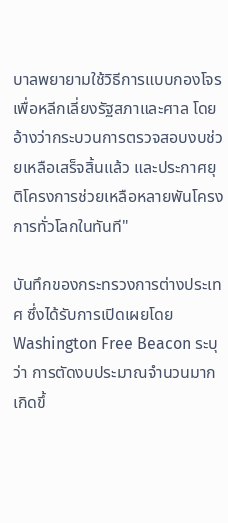บาลพยายามใช้วิธีการแบบกองโจรเพื่อหลีกเลี่ยงรัฐสภาและศาล โดยอ้างว่ากระบวนการตรวจสอบงบช่วยเหลือเสร็จสิ้นแล้ว และประกาศยุติโครงการช่วยเหลือหลายพันโครงการทั่วโลกในทันที"

บันทึกของกระทรวงการต่างประเทศ ซึ่งได้รับการเปิดเผยโดย Washington Free Beacon ระบุว่า การตัดงบประมาณจำนวนมากเกิดขึ้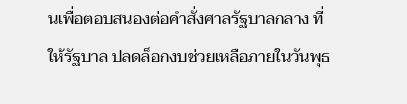นเพื่อตอบสนองต่อคำสั่งศาลรัฐบาลกลาง ที่ให้รัฐบาล ปลดล็อกงบช่วยเหลือภายในวันพุธ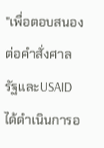"เพื่อตอบสนองต่อคำสั่งศาล รัฐและUSAID ได้ดำเนินการอ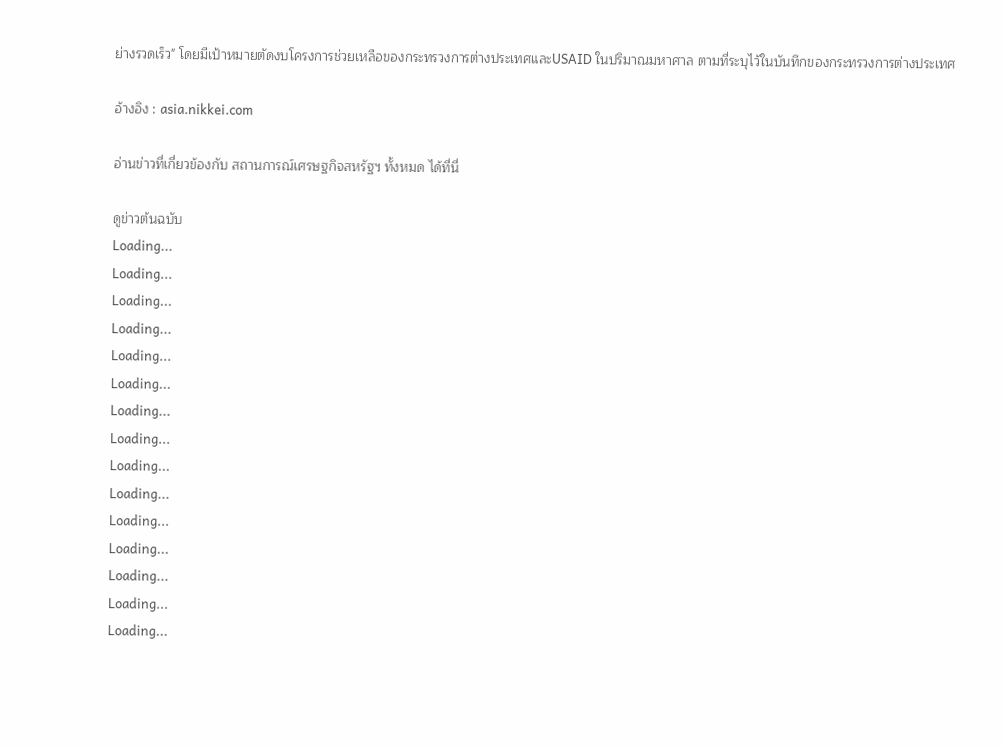ย่างรวดเร็ว" โดยมีเป้าหมายตัดงบโครงการช่วยเหลือของกระทรวงการต่างประเทศและUSAID ในปริมาณมหาศาล ตามที่ระบุไว้ในบันทึกของกระทรวงการต่างประเทศ

อ้างอิง : asia.nikkei.com

อ่านข่าวที่เกี่ยวข้องกับ สถานการณ์เศรษฐกิจสหรัฐฯ ทั้งหมด ได้ที่นี่

ดูข่าวต้นฉบับ
Loading...
Loading...
Loading...
Loading...
Loading...
Loading...
Loading...
Loading...
Loading...
Loading...
Loading...
Loading...
Loading...
Loading...
Loading...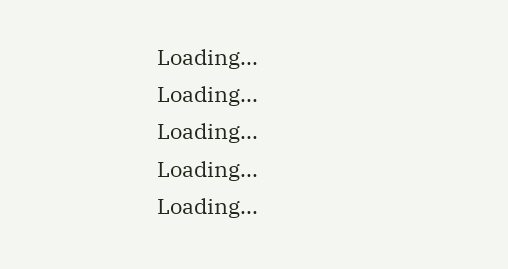Loading...
Loading...
Loading...
Loading...
Loading...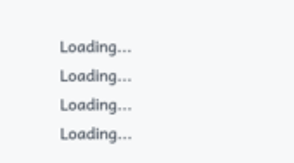Loading...
Loading...
Loading...
Loading...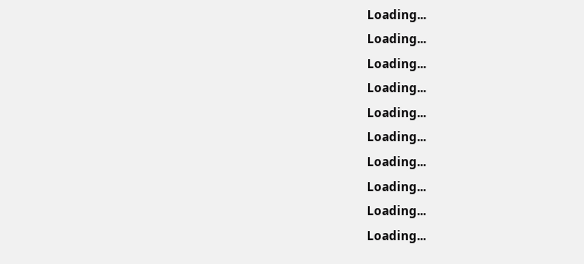Loading...
Loading...
Loading...
Loading...
Loading...
Loading...
Loading...
Loading...
Loading...
Loading...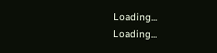Loading...
Loading...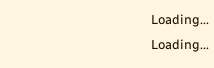Loading...
Loading...